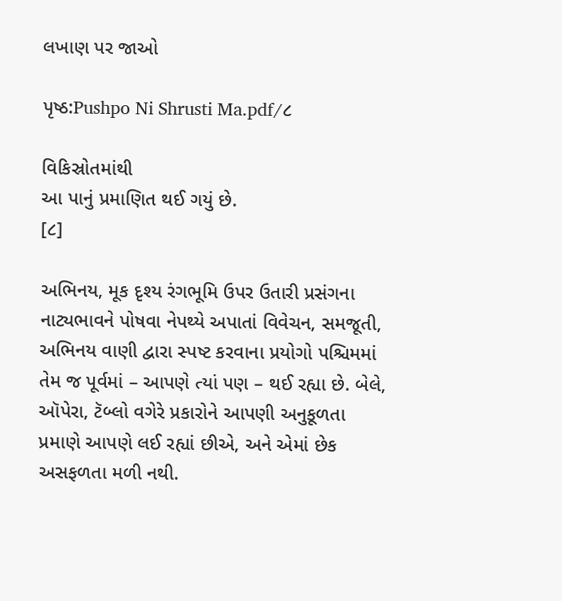લખાણ પર જાઓ

પૃષ્ઠ:Pushpo Ni Shrusti Ma.pdf/૮

વિકિસ્રોતમાંથી
આ પાનું પ્રમાણિત થઈ ગયું છે.
[૮]

અભિનય, મૂક દૃશ્ય રંગભૂમિ ઉપર ઉતારી પ્રસંગના નાટ્યભાવને પોષવા નેપથ્યે અપાતાં વિવેચન, સમજૂતી, અભિનય વાણી દ્વારા સ્પષ્ટ કરવાના પ્રયોગો પશ્ચિમમાં તેમ જ પૂર્વમાં – આપણે ત્યાં પણ – થઈ રહ્યા છે. બેલે, ઑપેરા, ટૅબ્લો વગેરે પ્રકારોને આપણી અનુકૂળતા પ્રમાણે આપણે લઈ રહ્યાં છીએ, અને એમાં છેક અસફળતા મળી નથી.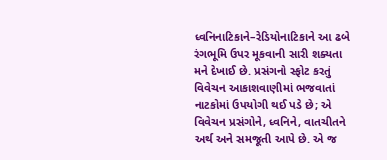ધ્વનિનાટિકાને–રેડિયોનાટિકાને આ ઢબે રંગભૂમિ ઉપર મૂકવાની સારી શક્યતા મને દેખાઈ છે. પ્રસંગનો સ્ફોટ કરતું વિવેચન આકાશવાણીમાં ભજવાતાં નાટકોમાં ઉપયોગી થઈ પડે છે; એ વિવેચન પ્રસંગોને, ધ્વનિને, વાતચીતને અર્થ અને સમજૂતી આપે છે. એ જ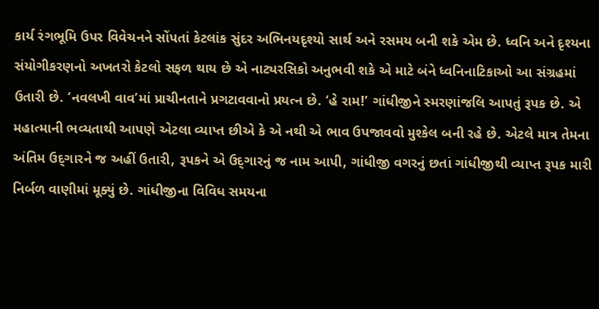કાર્ય રંગભૂમિ ઉપર વિવેચનને સોંપતાં કેટલાંક સુંદર અભિનયદૃશ્યો સાર્થ અને રસમય બની શકે એમ છે. ધ્વનિ અને દૃશ્યના સંયોગીકરણનો અખતરો કેટલો સફળ થાય છે એ નાટ્યરસિકો અનુભવી શકે એ માટે બંને ધ્વનિનાટિકાઓ આ સંગ્રહમાં ઉતારી છે. ‘નવલખી વાવ’માં પ્રાચીનતાને પ્રગટાવવાનો પ્રયત્ન છે. ‘હે રામ!’ ગાંધીજીને સ્મરણાંજલિ આપતું રૂપક છે. એ મહાત્માની ભવ્યતાથી આપણે એટલા વ્યાપ્ત છીએ કે એ નથી એ ભાવ ઉપજાવવો મુશ્કેલ બની રહે છે. એટલે માત્ર તેમના અંતિમ ઉદ્‌ગારને જ અહીં ઉતારી, રૂપકને એ ઉદ્‌ગારનું જ નામ આપી, ગાંધીજી વગરનું છતાં ગાંધીજીથી વ્યાપ્ત રૂપક મારી નિર્બળ વાણીમાં મૂક્યું છે. ગાંધીજીના વિવિધ સમયના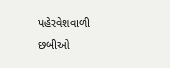પહેરવેશવાળી છબીઓ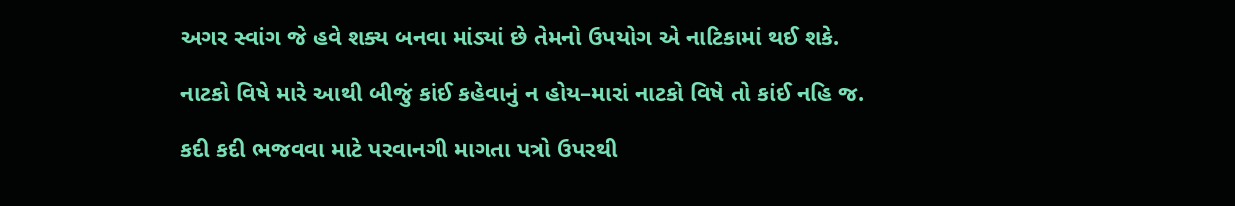અગર સ્વાંગ જે હવે શક્ય બનવા માંડ્યાં છે તેમનો ઉપયોગ એ નાટિકામાં થઈ શકે.

નાટકો વિષે મારે આથી બીજું કાંઈ કહેવાનું ન હોય–મારાં નાટકો વિષે તો કાંઈ નહિ જ.

કદી કદી ભજવવા માટે પરવાનગી માગતા પત્રો ઉપરથી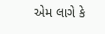એમ લાગે કે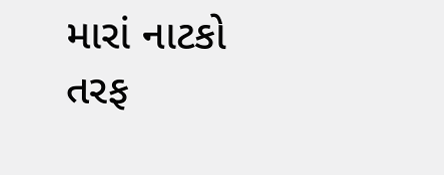મારાં નાટકો તરફ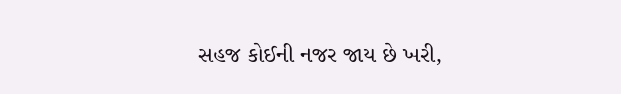સહજ કોઈની નજર જાય છે ખરી,